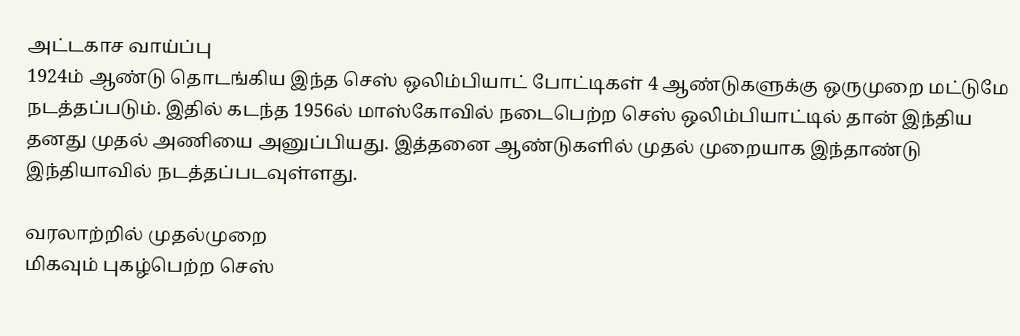அட்டகாச வாய்ப்பு
1924ம் ஆண்டு தொடங்கிய இந்த செஸ் ஒலிம்பியாட் போட்டிகள் 4 ஆண்டுகளுக்கு ஒருமுறை மட்டுமே நடத்தப்படும். இதில் கடந்த 1956ல் மாஸ்கோவில் நடைபெற்ற செஸ் ஒலிம்பியாட்டில் தான் இந்திய தனது முதல் அணியை அனுப்பியது. இத்தனை ஆண்டுகளில் முதல் முறையாக இந்தாண்டு இந்தியாவில் நடத்தப்படவுள்ளது.

வரலாற்றில் முதல்முறை
மிகவும் புகழ்பெற்ற செஸ்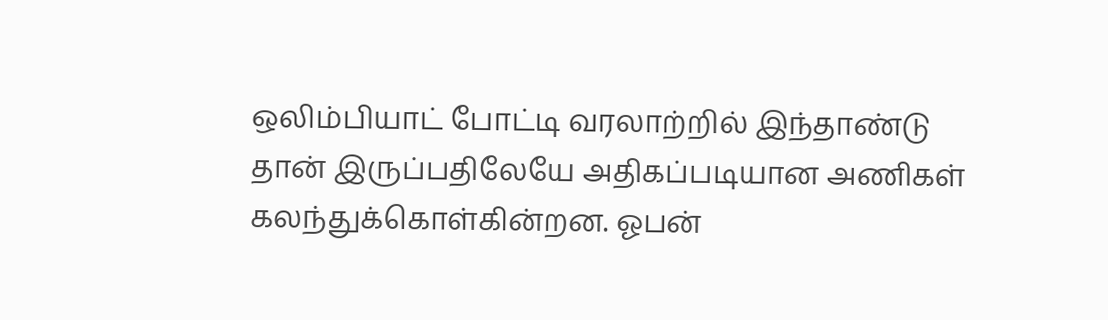ஒலிம்பியாட் போட்டி வரலாற்றில் இந்தாண்டு தான் இருப்பதிலேயே அதிகப்படியான அணிகள் கலந்துக்கொள்கின்றன. ஓபன்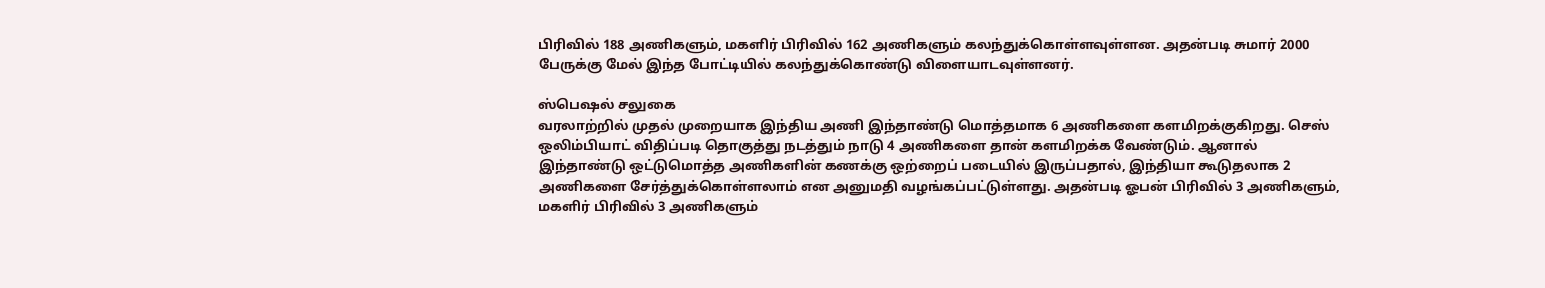பிரிவில் 188 அணிகளும், மகளிர் பிரிவில் 162 அணிகளும் கலந்துக்கொள்ளவுள்ளன. அதன்படி சுமார் 2000 பேருக்கு மேல் இந்த போட்டியில் கலந்துக்கொண்டு விளையாடவுள்ளனர்.

ஸ்பெஷல் சலுகை
வரலாற்றில் முதல் முறையாக இந்திய அணி இந்தாண்டு மொத்தமாக 6 அணிகளை களமிறக்குகிறது. செஸ் ஒலிம்பியாட் விதிப்படி தொகுத்து நடத்தும் நாடு 4 அணிகளை தான் களமிறக்க வேண்டும். ஆனால் இந்தாண்டு ஒட்டுமொத்த அணிகளின் கணக்கு ஒற்றைப் படையில் இருப்பதால், இந்தியா கூடுதலாக 2 அணிகளை சேர்த்துக்கொள்ளலாம் என அனுமதி வழங்கப்பட்டுள்ளது. அதன்படி ஓபன் பிரிவில் 3 அணிகளும், மகளிர் பிரிவில் 3 அணிகளும்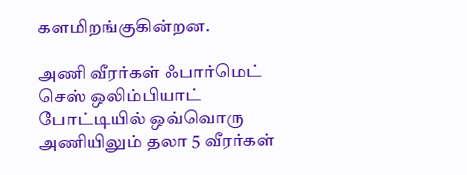களமிறங்குகின்றன.

அணி வீரர்கள் ஃபார்மெட்
செஸ் ஒலிம்பியாட் போட்டியில் ஒவ்வொரு அணியிலும் தலா 5 வீரர்கள்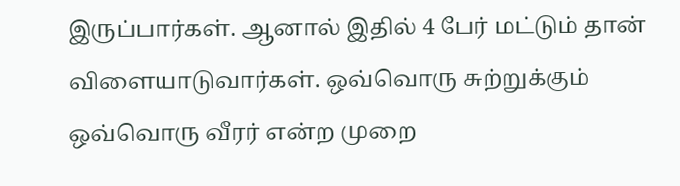இருப்பார்கள். ஆனால் இதில் 4 பேர் மட்டும் தான் விளையாடுவார்கள். ஒவ்வொரு சுற்றுக்கும் ஒவ்வொரு வீரர் என்ற முறை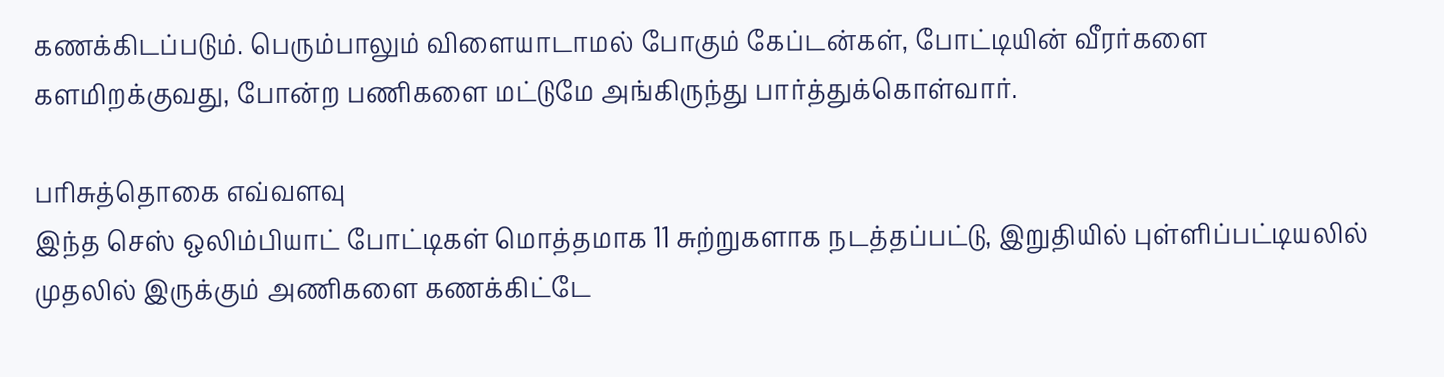கணக்கிடப்படும். பெரும்பாலும் விளையாடாமல் போகும் கேப்டன்கள், போட்டியின் வீரர்களை களமிறக்குவது, போன்ற பணிகளை மட்டுமே அங்கிருந்து பார்த்துக்கொள்வார்.

பரிசுத்தொகை எவ்வளவு
இந்த செஸ் ஒலிம்பியாட் போட்டிகள் மொத்தமாக 11 சுற்றுகளாக நடத்தப்பட்டு, இறுதியில் புள்ளிப்பட்டியலில் முதலில் இருக்கும் அணிகளை கணக்கிட்டே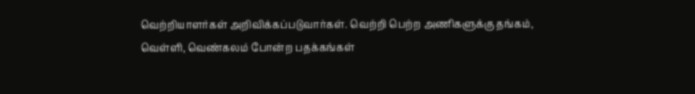வெற்றியாளர்கள் அறிவிக்கப்படுவார்கள். வெற்றி பெற்ற அணிகளுக்கு தங்கம், வெள்ளி, வெண்கலம் போன்ற பதக்கங்கள்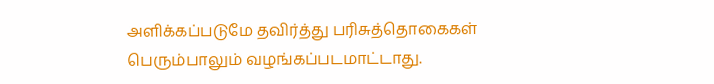அளிக்கப்படுமே தவிர்த்து பரிசுத்தொகைகள் பெரும்பாலும் வழங்கப்படமாட்டாது.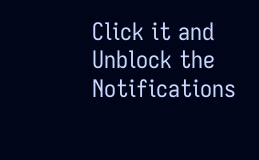Click it and Unblock the Notifications